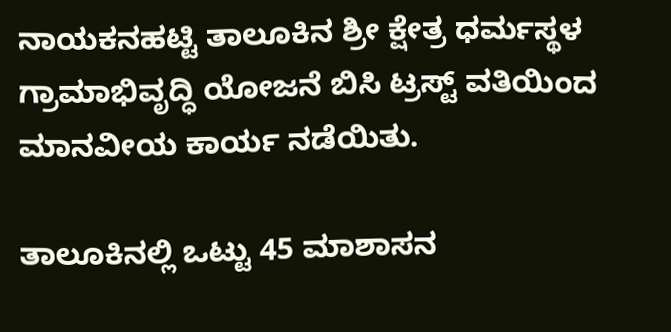ನಾಯಕನಹಟ್ಟಿ ತಾಲೂಕಿನ ಶ್ರೀ ಕ್ಷೇತ್ರ ಧರ್ಮಸ್ಥಳ ಗ್ರಾಮಾಭಿವೃದ್ಧಿ ಯೋಜನೆ ಬಿಸಿ ಟ್ರಸ್ಟ್ ವತಿಯಿಂದ ಮಾನವೀಯ ಕಾರ್ಯ ನಡೆಯಿತು.

ತಾಲೂಕಿನಲ್ಲಿ ಒಟ್ಟು 45 ಮಾಶಾಸನ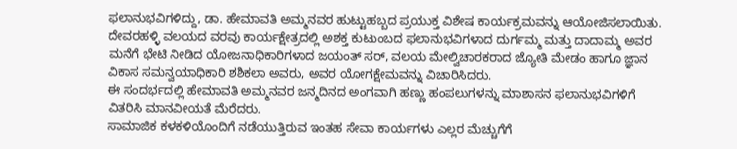ಫಲಾನುಭವಿಗಳಿದ್ದು, ಡಾ. ಹೇಮಾವತಿ ಅಮ್ಮನವರ ಹುಟ್ಟುಹಬ್ಬದ ಪ್ರಯುಕ್ತ ವಿಶೇಷ ಕಾರ್ಯಕ್ರಮವನ್ನು ಆಯೋಜಿಸಲಾಯಿತು.
ದೇವರಹಳ್ಳಿ ವಲಯದ ವರವು ಕಾರ್ಯಕ್ಷೇತ್ರದಲ್ಲಿ ಅಶಕ್ತ ಕುಟುಂಬದ ಫಲಾನುಭವಿಗಳಾದ ದುರ್ಗಮ್ಮ ಮತ್ತು ದಾದಾಮ್ಮ ಅವರ ಮನೆಗೆ ಭೇಟಿ ನೀಡಿದ ಯೋಜನಾಧಿಕಾರಿಗಳಾದ ಜಯಂತ್ ಸರ್, ವಲಯ ಮೇಲ್ವಿಚಾರಕರಾದ ಜ್ಯೋತಿ ಮೇಡಂ ಹಾಗೂ ಜ್ಞಾನ ವಿಕಾಸ ಸಮನ್ವಯಾಧಿಕಾರಿ ಶಶಿಕಲಾ ಅವರು, ಅವರ ಯೋಗಕ್ಷೇಮವನ್ನು ವಿಚಾರಿಸಿದರು.
ಈ ಸಂದರ್ಭದಲ್ಲಿ ಹೇಮಾವತಿ ಅಮ್ಮನವರ ಜನ್ಮದಿನದ ಅಂಗವಾಗಿ ಹಣ್ಣು ಹಂಪಲುಗಳನ್ನು ಮಾಶಾಸನ ಫಲಾನುಭವಿಗಳಿಗೆ ವಿತರಿಸಿ ಮಾನವೀಯತೆ ಮೆರೆದರು.
ಸಾಮಾಜಿಕ ಕಳಕಳಿಯೊಂದಿಗೆ ನಡೆಯುತ್ತಿರುವ ಇಂತಹ ಸೇವಾ ಕಾರ್ಯಗಳು ಎಲ್ಲರ ಮೆಚ್ಚುಗೆಗೆ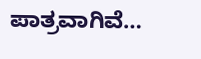ಪಾತ್ರವಾಗಿವೆ…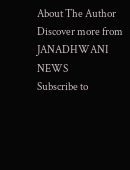About The Author
Discover more from JANADHWANI NEWS
Subscribe to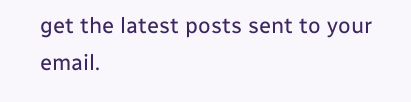get the latest posts sent to your email.